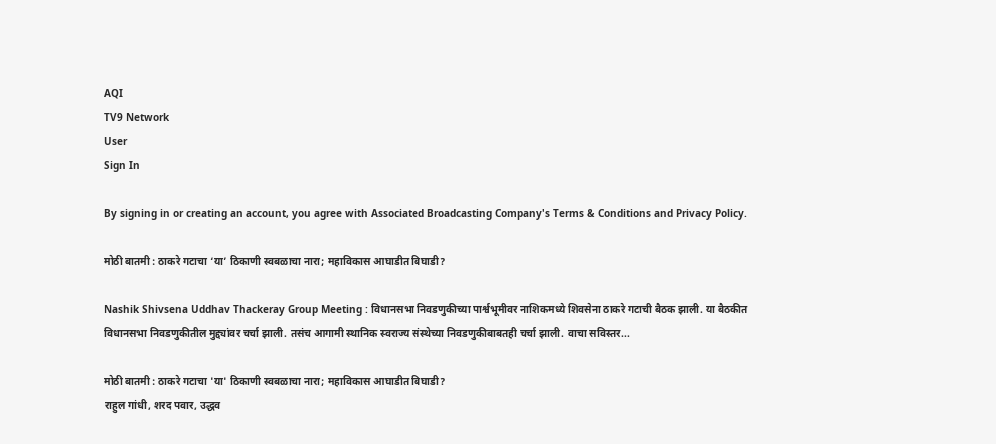AQI
TV9 Network
User
Sign In

By signing in or creating an account, you agree with Associated Broadcasting Company's Terms & Conditions and Privacy Policy.

मोठी बातमी : ठाकरे गटाचा ‘या’ ठिकाणी स्वबळाचा नारा; महाविकास आघाडीत बिघाडी?

Nashik Shivsena Uddhav Thackeray Group Meeting : विधानसभा निवडणुकीच्या पार्श्वभूमीवर नाशिकमध्ये शिवसेना ठाकरे गटाची बैठक झाली. या बैठकीत विधानसभा निवडणुकीतील मुद्द्यांवर चर्चा झाली. तसंच आगामी स्थानिक स्वराज्य संस्थेच्या निवडणुकीबाबतही चर्चा झाली. वाचा सविस्तर...

मोठी बातमी : ठाकरे गटाचा 'या' ठिकाणी स्वबळाचा नारा; महाविकास आघाडीत बिघाडी?
राहुल गांधी, शरद पवार, उद्धव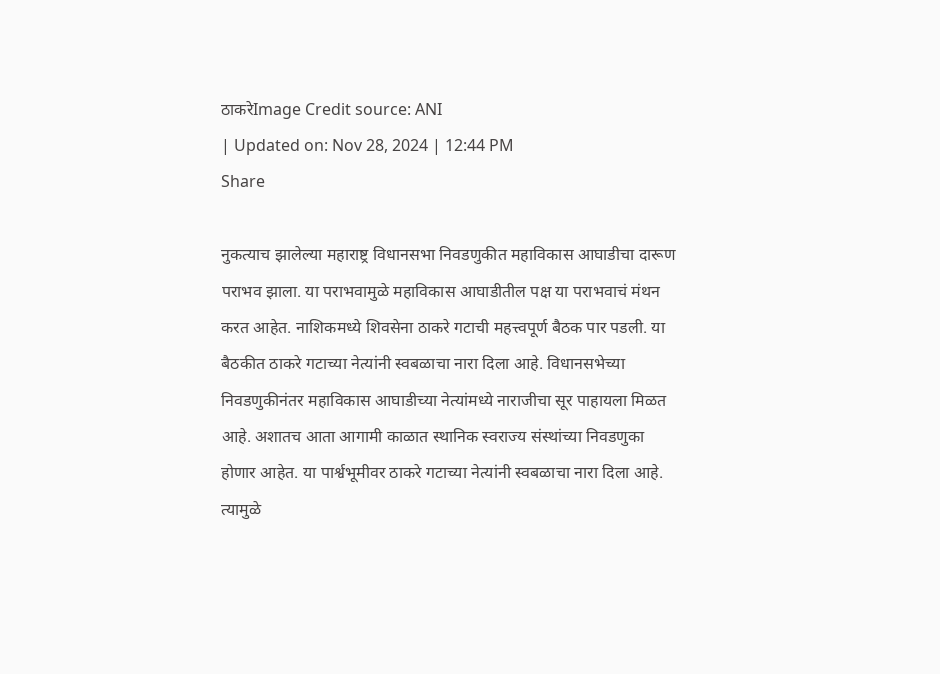ठाकरेImage Credit source: ANI
| Updated on: Nov 28, 2024 | 12:44 PM
Share

नुकत्याच झालेल्या महाराष्ट्र विधानसभा निवडणुकीत महाविकास आघाडीचा दारूण पराभव झाला. या पराभवामुळे महाविकास आघाडीतील पक्ष या पराभवाचं मंथन करत आहेत. नाशिकमध्ये शिवसेना ठाकरे गटाची महत्त्वपूर्ण बैठक पार पडली. या बैठकीत ठाकरे गटाच्या नेत्यांनी स्वबळाचा नारा दिला आहे. विधानसभेच्या निवडणुकीनंतर महाविकास आघाडीच्या नेत्यांमध्ये नाराजीचा सूर पाहायला मिळत आहे. अशातच आता आगामी काळात स्थानिक स्वराज्य संस्थांच्या निवडणुका होणार आहेत. या पार्श्वभूमीवर ठाकरे गटाच्या नेत्यांनी स्वबळाचा नारा दिला आहे. त्यामुळे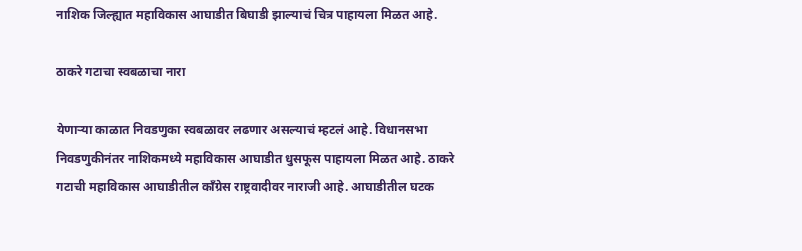नाशिक जिल्ह्यात महाविकास आघाडीत बिघाडी झाल्याचं चित्र पाहायला मिळत आहे.

ठाकरे गटाचा स्वबळाचा नारा

येणाऱ्या काळात निवडणुका स्वबळावर लढणार असल्याचं म्हटलं आहे. विधानसभा निवडणुकीनंतर नाशिकमध्ये महाविकास आघाडीत धुसफूस पाहायला मिळत आहे. ठाकरे गटाची महाविकास आघाडीतील काँग्रेस राष्ट्रवादीवर नाराजी आहे. आघाडीतील घटक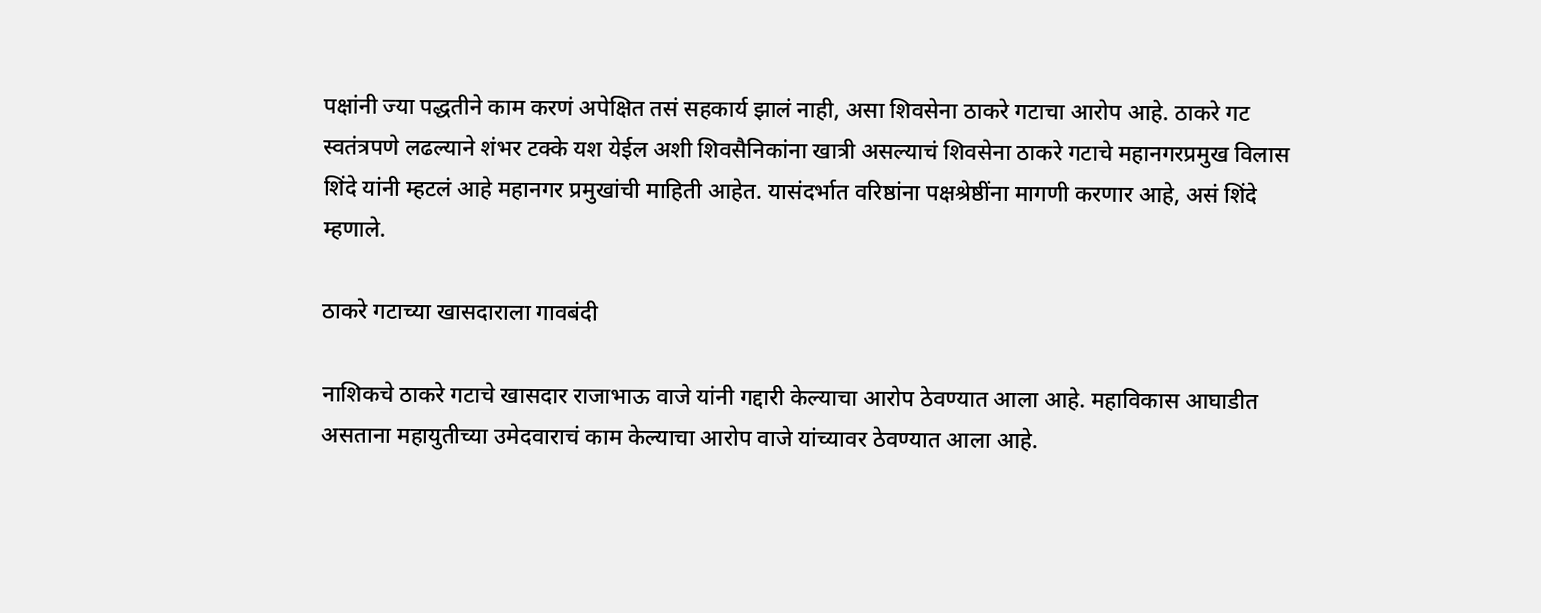पक्षांनी ज्या पद्धतीने काम करणं अपेक्षित तसं सहकार्य झालं नाही, असा शिवसेना ठाकरे गटाचा आरोप आहे. ठाकरे गट स्वतंत्रपणे लढल्याने शंभर टक्के यश येईल अशी शिवसैनिकांना खात्री असल्याचं शिवसेना ठाकरे गटाचे महानगरप्रमुख विलास शिंदे यांनी म्हटलं आहे महानगर प्रमुखांची माहिती आहेत. यासंदर्भात वरिष्ठांना पक्षश्रेष्ठींना मागणी करणार आहे, असं शिंदे म्हणाले.

ठाकरे गटाच्या खासदाराला गावबंदी

नाशिकचे ठाकरे गटाचे खासदार राजाभाऊ वाजे यांनी गद्दारी केल्याचा आरोप ठेवण्यात आला आहे. महाविकास आघाडीत असताना महायुतीच्या उमेदवाराचं काम केल्याचा आरोप वाजे यांच्यावर ठेवण्यात आला आहे.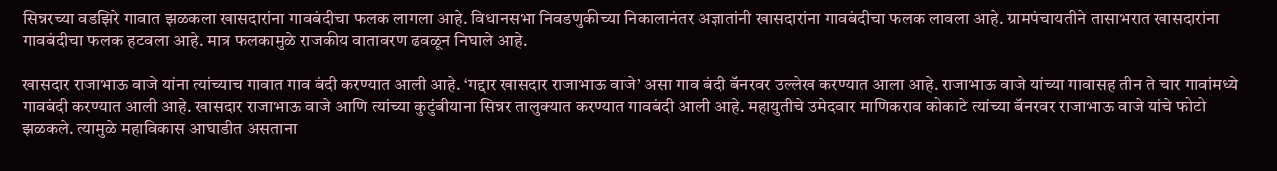सिन्नरच्या वडझिरे गावात झळकला खासदारांना गावबंदीचा फलक लागला आहे. विधानसभा निवडणुकीच्या निकालानंतर अज्ञातांनी खासदारांना गावबंदीचा फलक लावला आहे. ग्रामपंचायतीने तासाभरात खासदारांना गावबंदीचा फलक हटवला आहे. मात्र फलकामुळे राजकीय वातावरण ढवळून निघाले आहे.

खासदार राजाभाऊ वाजे यांना त्यांच्याच गावात गाव बंदी करण्यात आली आहे. ‘गद्दार खासदार राजाभाऊ वाजे’ असा गाव बंदी बॅनरवर उल्लेख करण्यात आला आहे. राजाभाऊ वाजे यांच्या गावासह तीन ते चार गावांमध्ये गावबंदी करण्यात आली आहे. खासदार राजाभाऊ वाजे आणि त्यांच्या कुटुंबीयाना सिन्नर तालुक्यात करण्यात गावबंदी आली आहे. महायुतीचे उमेदवार माणिकराव कोकाटे त्यांच्या बॅनरवर राजाभाऊ वाजे यांचे फोटो झळकले. त्यामुळे महाविकास आघाडीत असताना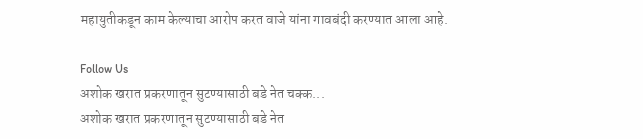महायुतीकडून काम केल्याचा आरोप करत वाजे यांना गावबंदी करण्यात आला आहे.

Follow Us
अशोक खरात प्रकरणातून सुटण्यासाठी बडे नेत चक्क...
अशोक खरात प्रकरणातून सुटण्यासाठी बडे नेत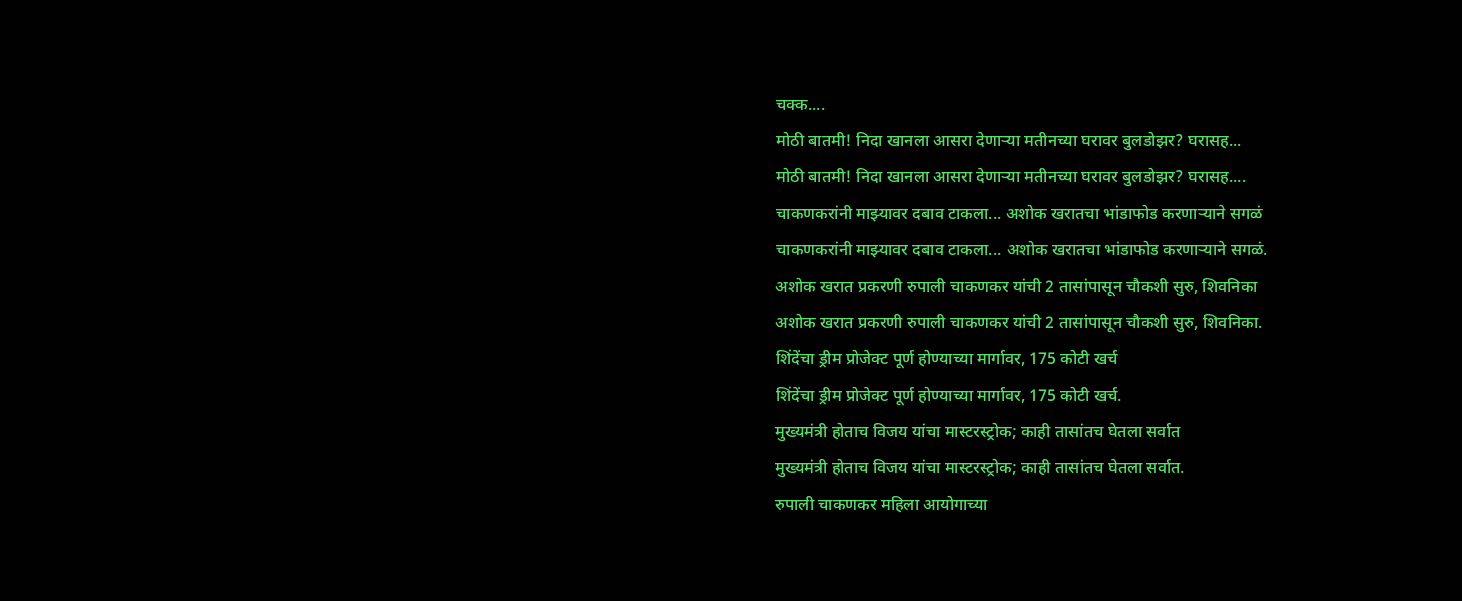चक्क....
मोठी बातमी! निदा खानला आसरा देणाऱ्या मतीनच्या घरावर बुलडोझर? घरासह...
मोठी बातमी! निदा खानला आसरा देणाऱ्या मतीनच्या घरावर बुलडोझर? घरासह....
चाकणकरांनी माझ्यावर दबाव टाकला... अशोक खरातचा भांडाफोड करणाऱ्याने सगळं
चाकणकरांनी माझ्यावर दबाव टाकला... अशोक खरातचा भांडाफोड करणाऱ्याने सगळं.
अशोक खरात प्रकरणी रुपाली चाकणकर यांची 2 तासांपासून चौकशी सुरु, शिवनिका
अशोक खरात प्रकरणी रुपाली चाकणकर यांची 2 तासांपासून चौकशी सुरु, शिवनिका.
शिंदेंचा ड्रीम प्रोजेक्ट पूर्ण होण्याच्या मार्गावर, 175 कोटी खर्च
शिंदेंचा ड्रीम प्रोजेक्ट पूर्ण होण्याच्या मार्गावर, 175 कोटी खर्च.
मुख्यमंत्री होताच विजय यांचा मास्टरस्ट्रोक; काही तासांतच घेतला सर्वात
मुख्यमंत्री होताच विजय यांचा मास्टरस्ट्रोक; काही तासांतच घेतला सर्वात.
रुपाली चाकणकर महिला आयोगाच्या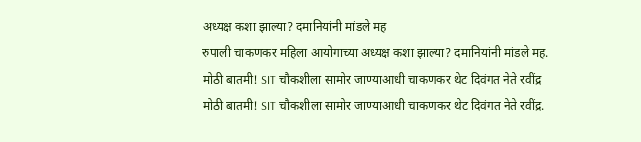अध्यक्ष कशा झाल्या? दमानियांनी मांडले मह
रुपाली चाकणकर महिला आयोगाच्या अध्यक्ष कशा झाल्या? दमानियांनी मांडले मह.
मोठी बातमी! SIT चौकशीला सामोर जाण्याआधी चाकणकर थेट दिवंगत नेते रवींद्र
मोठी बातमी! SIT चौकशीला सामोर जाण्याआधी चाकणकर थेट दिवंगत नेते रवींद्र.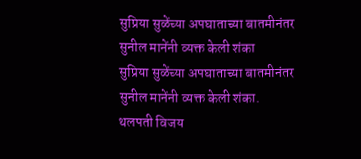सुप्रिया सुळेंच्या अपघाताच्या बातमीनंतर सुनील मानेंनी व्यक्त केली शंका
सुप्रिया सुळेंच्या अपघाताच्या बातमीनंतर सुनील मानेंनी व्यक्त केली शंका.
थलपती विजय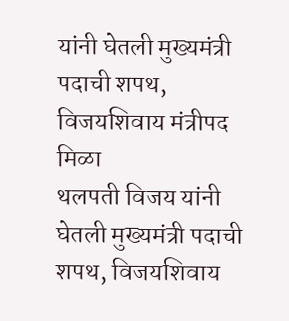यांनी घेतली मुख्यमंत्री पदाची शपथ, विजयशिवाय मंत्रीपद मिळा
थलपती विजय यांनी घेतली मुख्यमंत्री पदाची शपथ, विजयशिवाय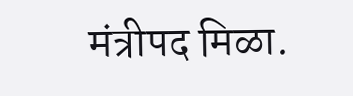मंत्रीपद मिळा.